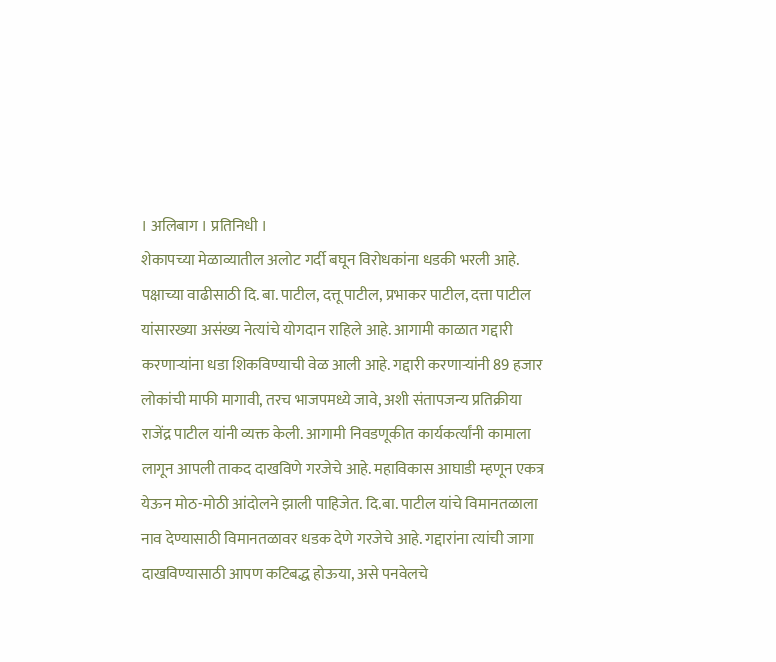। अलिबाग । प्रतिनिधी ।
शेकापच्या मेळाव्यातील अलोट गर्दी बघून विरोधकांना धडकी भरली आहे. पक्षाच्या वाढीसाठी दि. बा. पाटील, दत्तू पाटील, प्रभाकर पाटील, दत्ता पाटील यांसारख्या असंख्य नेत्यांचे योगदान राहिले आहे. आगामी काळात गद्दारी करणाऱ्यांना धडा शिकविण्याची वेळ आली आहे. गद्दारी करणाऱ्यांनी 89 हजार लोकांची माफी मागावी, तरच भाजपमध्ये जावे, अशी संतापजन्य प्रतिक्रीया राजेंद्र पाटील यांनी व्यक्त केली. आगामी निवडणूकीत कार्यकर्त्यांनी कामाला लागून आपली ताकद दाखविणे गरजेचे आहे. महाविकास आघाडी म्हणून एकत्र येऊन मोठ-मोठी आंदोलने झाली पाहिजेत. दि.बा. पाटील यांचे विमानतळाला नाव देण्यासाठी विमानतळावर धडक देणे गरजेचे आहे. गद्दारांना त्यांची जागा दाखविण्यासाठी आपण कटिबद्ध होऊया, असे पनवेलचे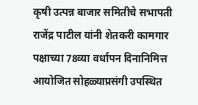कृषी उत्पन्न बाजार समितीचे सभापती राजेंद्र पाटील यांनी शेतकरी कामगार पक्षाच्या 78व्या वर्धापन दिनानिमित्त आयोजित सोहळ्याप्रसंगी उपस्थित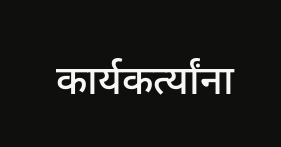कार्यकर्त्यांना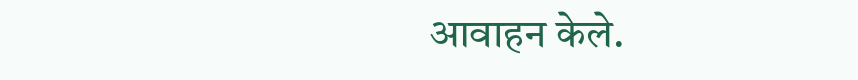आवाहन केले.